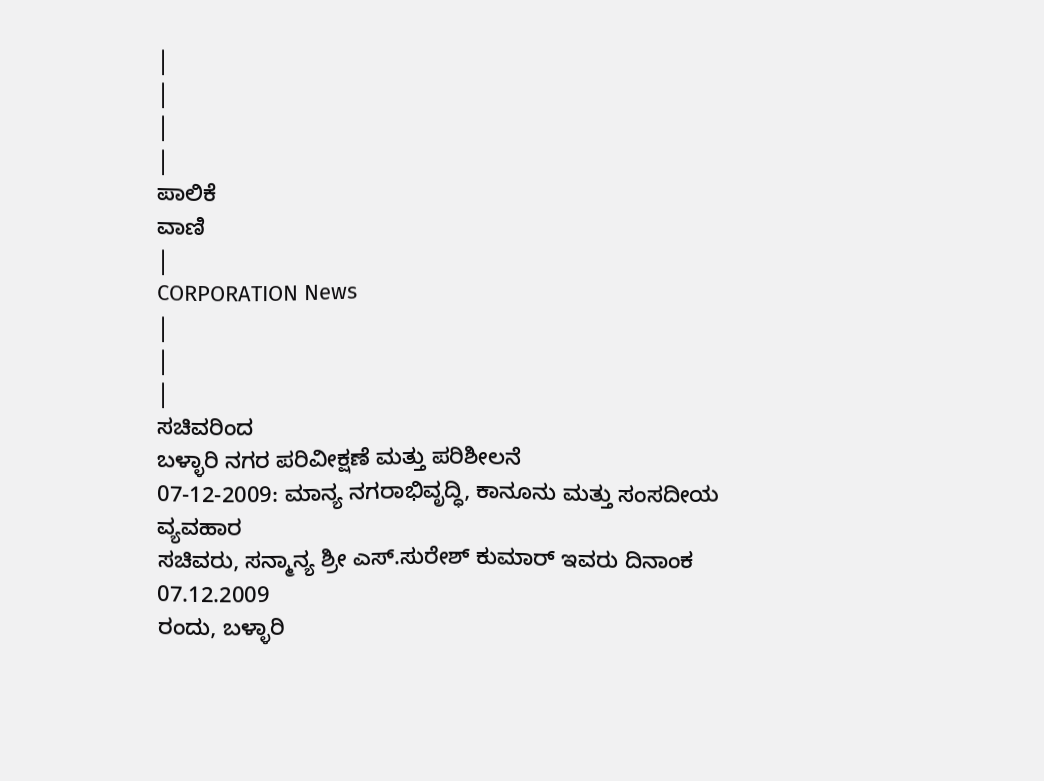|
|
|
|
ಪಾಲಿಕೆ
ವಾಣಿ
|
CORPORATION News
|
|
|
ಸಚಿವರಿಂದ
ಬಳ್ಳಾರಿ ನಗರ ಪರಿವೀಕ್ಷಣೆ ಮತ್ತು ಪರಿಶೀಲನೆ
07-12-2009: ಮಾನ್ಯ ನಗರಾಭಿವೃದ್ಧಿ, ಕಾನೂನು ಮತ್ತು ಸಂಸದೀಯ ವ್ಯವಹಾರ
ಸಚಿವರು, ಸನ್ಮಾನ್ಯ ಶ್ರೀ ಎಸ್.ಸುರೇಶ್ ಕುಮಾರ್ ಇವರು ದಿನಾಂಕ
07.12.2009
ರಂದು, ಬಳ್ಳಾರಿ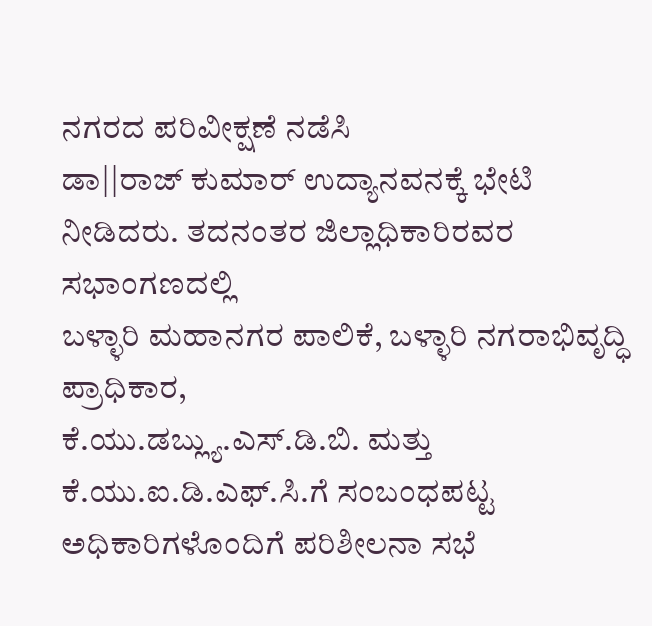ನಗರದ ಪರಿವೀಕ್ಷಣೆ ನಡೆಸಿ
ಡಾ||ರಾಜ್ ಕುಮಾರ್ ಉದ್ಯಾನವನಕ್ಕೆ ಭೇಟಿ ನೀಡಿದರು. ತದನಂತರ ಜಿಲ್ಲಾಧಿಕಾರಿರವರ
ಸಭಾಂಗಣದಲ್ಲಿ
ಬಳ್ಳಾರಿ ಮಹಾನಗರ ಪಾಲಿಕೆ, ಬಳ್ಳಾರಿ ನಗರಾಭಿವೃದ್ಧಿ ಪ್ರಾಧಿಕಾರ,
ಕೆ.ಯು.ಡಬ್ಲ್ಯು.ಎಸ್.ಡಿ.ಬಿ. ಮತ್ತು ಕೆ.ಯು.ಐ.ಡಿ.ಎಫ್.ಸಿ.ಗೆ ಸಂಬಂಧಪಟ್ಟ
ಅಧಿಕಾರಿಗಳೊಂದಿಗೆ ಪರಿಶೀಲನಾ ಸಭೆ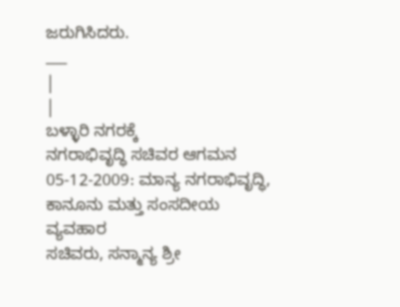ಜರುಗಿಸಿದರು.
___
|
|
ಬಳ್ಳಾರಿ ನಗರಕ್ಕೆ
ನಗರಾಭಿವೃದ್ಧಿ ಸಚಿವರ ಆಗಮನ
05-12-2009: ಮಾನ್ಯ ನಗರಾಭಿವೃದ್ಧಿ, ಕಾನೂನು ಮತ್ತು ಸಂಸದೀಯ ವ್ಯವಹಾರ
ಸಚಿವರು, ಸನ್ಮಾನ್ಯ ಶ್ರೀ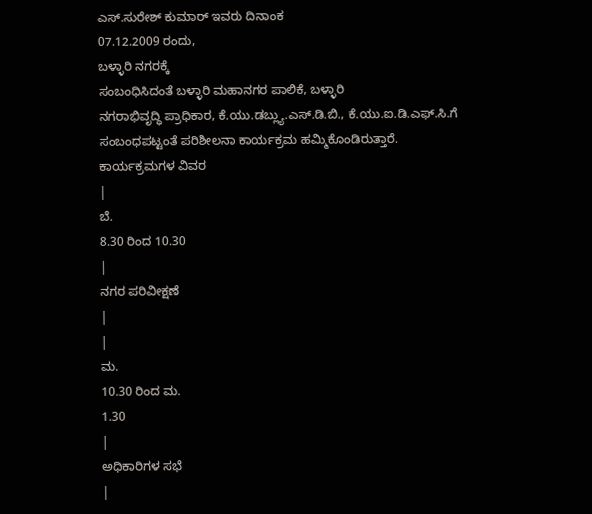ಎಸ್.ಸುರೇಶ್ ಕುಮಾರ್ ಇವರು ದಿನಾಂಕ
07.12.2009 ರಂದು,
ಬಳ್ಳಾರಿ ನಗರಕ್ಕೆ
ಸಂಬಂಧಿಸಿದಂತೆ ಬಳ್ಳಾರಿ ಮಹಾನಗರ ಪಾಲಿಕೆ, ಬಳ್ಳಾರಿ
ನಗರಾಭಿವೃದ್ಧಿ ಪ್ರಾಧಿಕಾರ, ಕೆ.ಯು.ಡಬ್ಲ್ಯು.ಎಸ್.ಡಿ.ಬಿ., ಕೆ.ಯು.ಐ.ಡಿ.ಎಫ್.ಸಿ.ಗೆ
ಸಂಬಂಧಪಟ್ಟಂತೆ ಪರಿಶೀಲನಾ ಕಾರ್ಯಕ್ರಮ ಹಮ್ಮಿಕೊಂಡಿರುತ್ತಾರೆ.
ಕಾರ್ಯಕ್ರಮಗಳ ವಿವರ
|
ಬೆ.
8.30 ರಿಂದ 10.30
|
ನಗರ ಪರಿವೀಕ್ಷಣೆ
|
|
ಮ.
10.30 ರಿಂದ ಮ.
1.30
|
ಅಧಿಕಾರಿಗಳ ಸಭೆ
|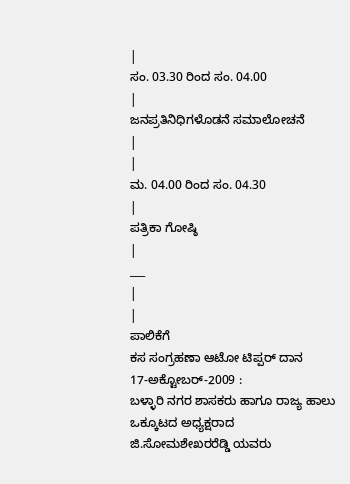|
ಸಂ. 03.30 ರಿಂದ ಸಂ. 04.00
|
ಜನಪ್ರತಿನಿಧಿಗಳೊಡನೆ ಸಮಾಲೋಚನೆ
|
|
ಮ. 04.00 ರಿಂದ ಸಂ. 04.30
|
ಪತ್ರಿಕಾ ಗೋಷ್ಠಿ
|
___
|
|
ಪಾಲಿಕೆಗೆ
ಕಸ ಸಂಗ್ರಹಣಾ ಆಟೋ ಟಿಪ್ಪರ್ ದಾನ
17-ಅಕ್ಟೋಬರ್-2009 :
ಬಳ್ಳಾರಿ ನಗರ ಶಾಸಕರು ಹಾಗೂ ರಾಜ್ಯ ಹಾಲು ಒಕ್ಕೂಟದ ಅಧ್ಯಕ್ಷರಾದ
ಜಿ.ಸೋಮಶೇಖರರೆಡ್ಡಿ ಯವರು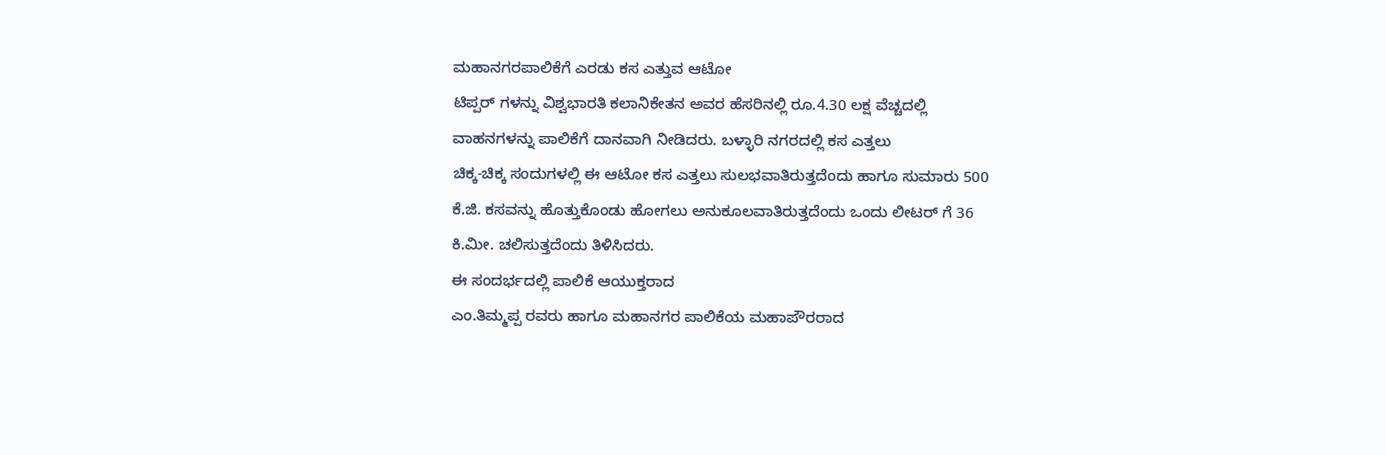ಮಹಾನಗರಪಾಲಿಕೆಗೆ ಎರಡು ಕಸ ಎತ್ತುವ ಆಟೋ
ಟಿಪ್ಪರ್ ಗಳನ್ನು ವಿಶ್ವಭಾರತಿ ಕಲಾನಿಕೇತನ ಅವರ ಹೆಸರಿನಲ್ಲಿ ರೂ.4.30 ಲಕ್ಷ ವೆಚ್ಚದಲ್ಲಿ
ವಾಹನಗಳನ್ನು ಪಾಲಿಕೆಗೆ ದಾನವಾಗಿ ನೀಡಿದರು. ಬಳ್ಳಾರಿ ನಗರದಲ್ಲಿ ಕಸ ಎತ್ತಲು
ಚಿಕ್ಕ-ಚಿಕ್ಕ ಸಂದುಗಳಲ್ಲಿ ಈ ಆಟೋ ಕಸ ಎತ್ತಲು ಸುಲಭವಾತಿರುತ್ತದೆಂದು ಹಾಗೂ ಸುಮಾರು 500
ಕೆ.ಜಿ. ಕಸವನ್ನು ಹೊತ್ತುಕೊಂಡು ಹೋಗಲು ಅನುಕೂಲವಾತಿರುತ್ತದೆಂದು ಒಂದು ಲೀಟರ್ ಗೆ 36
ಕಿ.ಮೀ. ಚಲಿಸುತ್ತದೆಂದು ತಿಳಿಸಿದರು.
ಈ ಸಂದರ್ಭದಲ್ಲಿ ಪಾಲಿಕೆ ಆಯುಕ್ತರಾದ
ಎಂ.ತಿಮ್ಮಪ್ಪ ರವರು ಹಾಗೂ ಮಹಾನಗರ ಪಾಲಿಕೆಯ ಮಹಾಪೌರರಾದ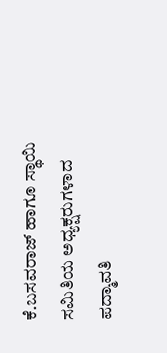ಕೆ.ಬಸವರಾಜ್ ಹಾಗೂ ಸ್ಥಾಯಿ
ಸಮಿತಿಯ ಅಧ್ಯಕ್ಷರುಗಳಾದ ಪದ್ಮಾವತಿ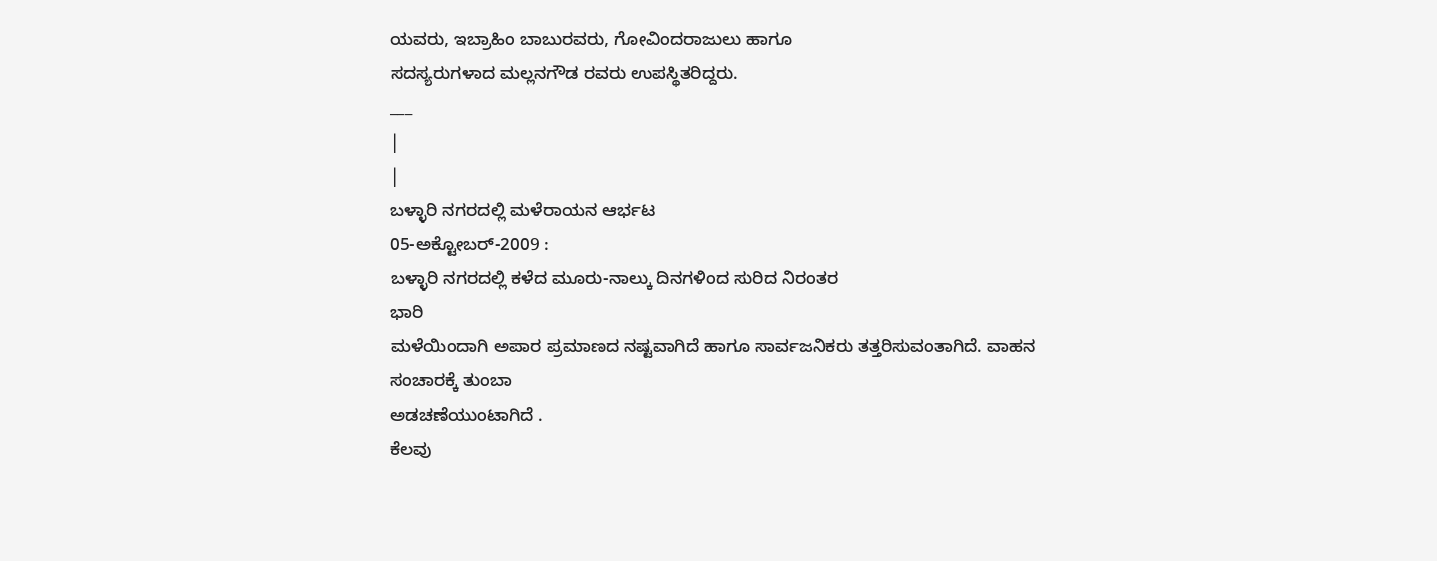ಯವರು, ಇಬ್ರಾಹಿಂ ಬಾಬುರವರು, ಗೋವಿಂದರಾಜುಲು ಹಾಗೂ
ಸದಸ್ಯರುಗಳಾದ ಮಲ್ಲನಗೌಡ ರವರು ಉಪಸ್ಥಿತರಿದ್ದರು.
___
|
|
ಬಳ್ಳಾರಿ ನಗರದಲ್ಲಿ ಮಳೆರಾಯನ ಆರ್ಭಟ
05-ಅಕ್ಟೋಬರ್-2009 :
ಬಳ್ಳಾರಿ ನಗರದಲ್ಲಿ ಕಳೆದ ಮೂರು-ನಾಲ್ಕು ದಿನಗಳಿಂದ ಸುರಿದ ನಿರಂತರ
ಭಾರಿ
ಮಳೆಯಿಂದಾಗಿ ಅಪಾರ ಪ್ರಮಾಣದ ನಷ್ಟವಾಗಿದೆ ಹಾಗೂ ಸಾರ್ವಜನಿಕರು ತತ್ತರಿಸುವಂತಾಗಿದೆ. ವಾಹನ
ಸಂಚಾರಕ್ಕೆ ತುಂಬಾ
ಅಡಚಣೆಯುಂಟಾಗಿದೆ .
ಕೆಲವು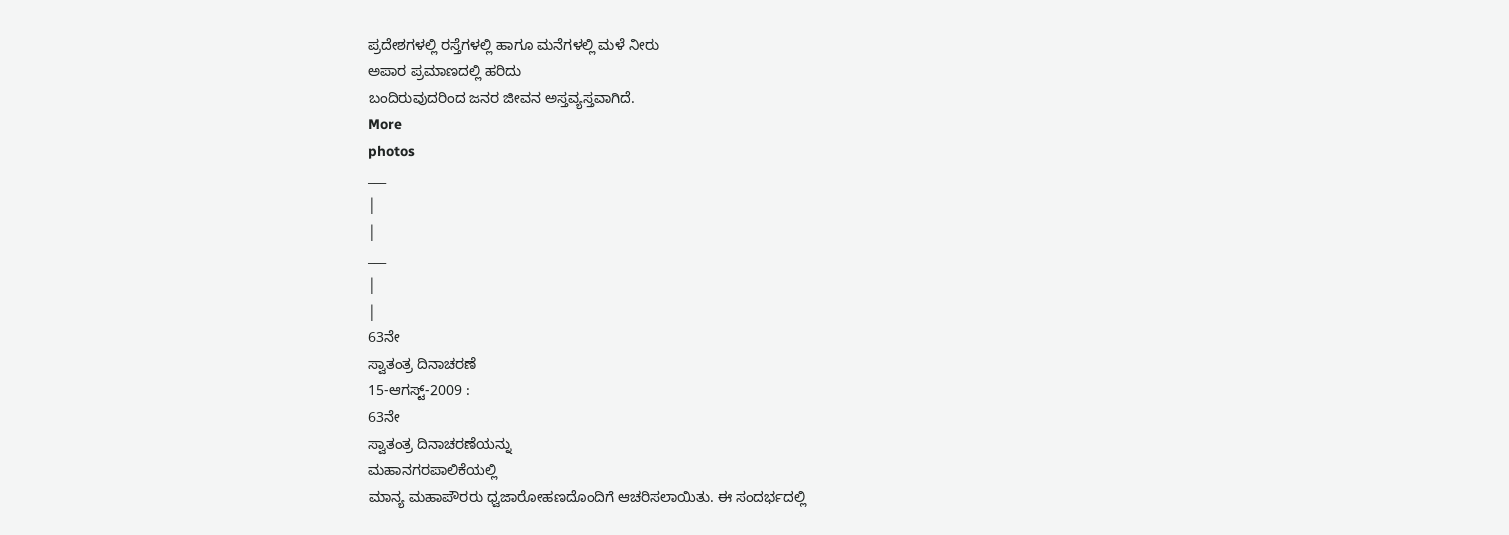ಪ್ರದೇಶಗಳಲ್ಲಿ ರಸ್ತೆಗಳಲ್ಲಿ ಹಾಗೂ ಮನೆಗಳಲ್ಲಿ ಮಳೆ ನೀರು
ಅಪಾರ ಪ್ರಮಾಣದಲ್ಲಿ ಹರಿದು
ಬಂದಿರುವುದರಿಂದ ಜನರ ಜೀವನ ಅಸ್ತವ್ಯಸ್ತವಾಗಿದೆ.
More
photos
___
|
|
___
|
|
63ನೇ
ಸ್ವಾತಂತ್ರ ದಿನಾಚರಣೆ
15-ಆಗಸ್ಟ್-2009 :
63ನೇ
ಸ್ವಾತಂತ್ರ ದಿನಾಚರಣೆಯನ್ನು
ಮಹಾನಗರಪಾಲಿಕೆಯಲ್ಲಿ
ಮಾನ್ಯ ಮಹಾಪೌರರು ಧ್ವಜಾರೋಹಣದೊಂದಿಗೆ ಆಚರಿಸಲಾಯಿತು. ಈ ಸಂದರ್ಭದಲ್ಲಿ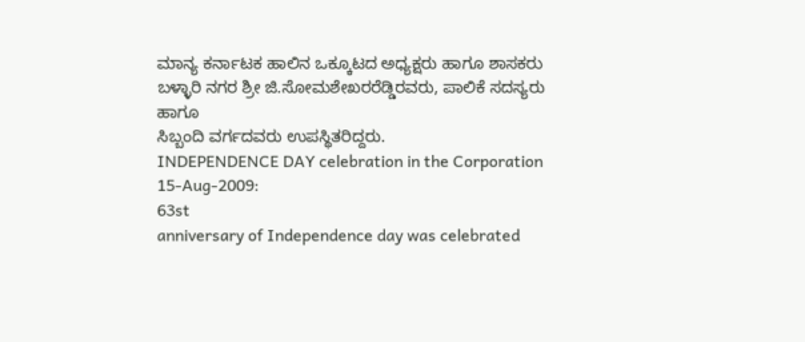ಮಾನ್ಯ ಕರ್ನಾಟಕ ಹಾಲಿನ ಒಕ್ಕೂಟದ ಅಧ್ಯಕ್ಷರು ಹಾಗೂ ಶಾಸಕರು ಬಳ್ಳಾರಿ ನಗರ ಶ್ರೀ ಜಿ.ಸೋಮಶೇಖರರೆಡ್ಡಿರವರು, ಪಾಲಿಕೆ ಸದಸ್ಯರು ಹಾಗೂ
ಸಿಬ್ಬಂದಿ ವರ್ಗದವರು ಉಪಸ್ಥಿತರಿದ್ದರು.
INDEPENDENCE DAY celebration in the Corporation
15-Aug-2009:
63st
anniversary of Independence day was celebrated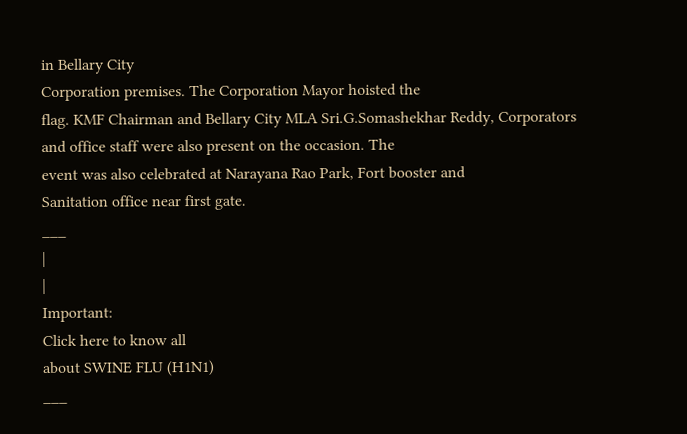in Bellary City
Corporation premises. The Corporation Mayor hoisted the
flag. KMF Chairman and Bellary City MLA Sri.G.Somashekhar Reddy, Corporators
and office staff were also present on the occasion. The
event was also celebrated at Narayana Rao Park, Fort booster and
Sanitation office near first gate.
___
|
|
Important:
Click here to know all
about SWINE FLU (H1N1)
___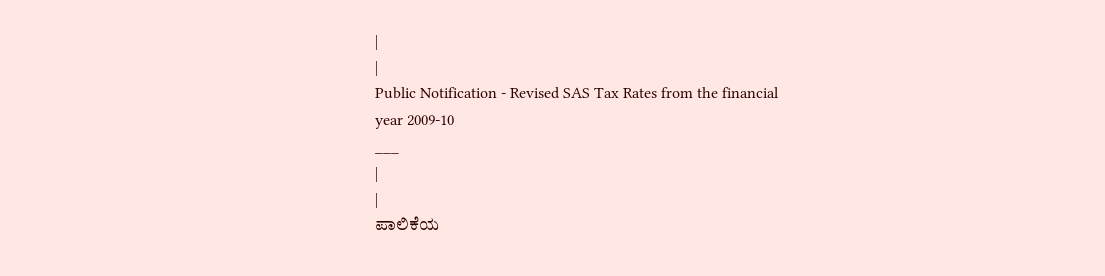|
|
Public Notification - Revised SAS Tax Rates from the financial
year 2009-10
___
|
|
ಪಾಲಿಕೆಯ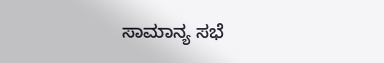ಸಾಮಾನ್ಯ ಸಭೆ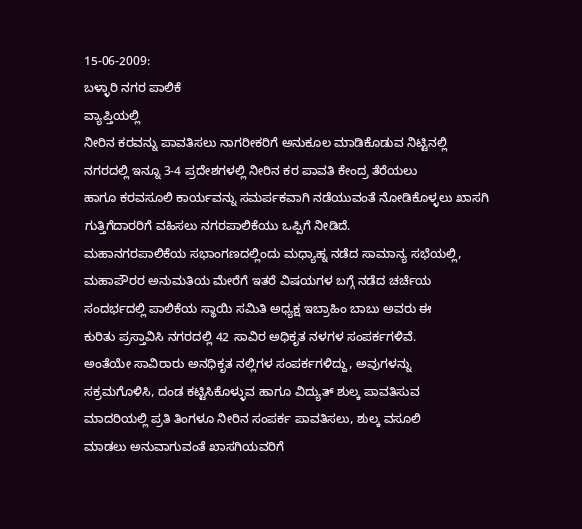15-06-2009:
ಬಳ್ಳಾರಿ ನಗರ ಪಾಲಿಕೆ
ವ್ಯಾಪ್ತಿಯಲ್ಲಿ
ನೀರಿನ ಕರವನ್ನು ಪಾವತಿಸಲು ನಾಗರೀಕರಿಗೆ ಅನುಕೂಲ ಮಾಡಿಕೊಡುವ ನಿಟ್ಟಿನಲ್ಲಿ
ನಗರದಲ್ಲಿ ಇನ್ನೂ 3-4 ಪ್ರದೇಶಗಳಲ್ಲಿ ನೀರಿನ ಕರ ಪಾವತಿ ಕೇಂದ್ರ ತೆರೆಯಲು
ಹಾಗೂ ಕರವಸೂಲಿ ಕಾರ್ಯವನ್ನು ಸಮರ್ಪಕವಾಗಿ ನಡೆಯುವಂತೆ ನೋಡಿಕೊಳ್ಳಲು ಖಾಸಗಿ
ಗುತ್ತಿಗೆದಾರರಿಗೆ ವಹಿಸಲು ನಗರಪಾಲಿಕೆಯು ಒಪ್ಪಿಗೆ ನೀಡಿದೆ.
ಮಹಾನಗರಪಾಲಿಕೆಯ ಸಭಾಂಗಣದಲ್ಲಿಂದು ಮಧ್ಯಾಹ್ನ ನಡೆದ ಸಾಮಾನ್ಯ ಸಭೆಯಲ್ಲಿ,
ಮಹಾಪೌರರ ಅನುಮತಿಯ ಮೇರೆಗೆ ಇತರೆ ವಿಷಯಗಳ ಬಗ್ಗೆ ನಡೆದ ಚರ್ಚೆಯ
ಸಂದರ್ಭದಲ್ಲಿ ಪಾಲಿಕೆಯ ಸ್ಥಾಯಿ ಸಮಿತಿ ಅಧ್ಯಕ್ಷ ಇಬ್ರಾಹಿಂ ಬಾಬು ಅವರು ಈ
ಕುರಿತು ಪ್ರಸ್ತಾವಿಸಿ ನಗರದಲ್ಲಿ 42 ಸಾವಿರ ಅಧಿಕೃತ ನಳಗಳ ಸಂಪರ್ಕಗಳಿವೆ.
ಅಂತೆಯೇ ಸಾವಿರಾರು ಅನಧಿಕೃತ ನಲ್ಲಿಗಳ ಸಂಪರ್ಕಗಳಿದ್ದು, ಅವುಗಳನ್ನು
ಸಕ್ರಮಗೊಳಿಸಿ, ದಂಡ ಕಟ್ಟಿಸಿಕೊಳ್ಳುವ ಹಾಗೂ ವಿದ್ಯುತ್ ಶುಲ್ಕ ಪಾವತಿಸುವ
ಮಾದರಿಯಲ್ಲಿ ಪ್ರತಿ ತಿಂಗಳೂ ನೀರಿನ ಸಂಪರ್ಕ ಪಾವತಿಸಲು, ಶುಲ್ಕ ವಸೂಲಿ
ಮಾಡಲು ಅನುವಾಗುವಂತೆ ಖಾಸಗಿಯವರಿಗೆ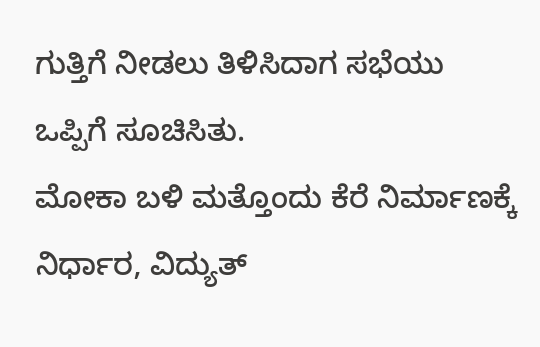ಗುತ್ತಿಗೆ ನೀಡಲು ತಿಳಿಸಿದಾಗ ಸಭೆಯು
ಒಪ್ಪಿಗೆ ಸೂಚಿಸಿತು.
ಮೋಕಾ ಬಳಿ ಮತ್ತೊಂದು ಕೆರೆ ನಿರ್ಮಾಣಕ್ಕೆ ನಿರ್ಧಾರ, ವಿದ್ಯುತ್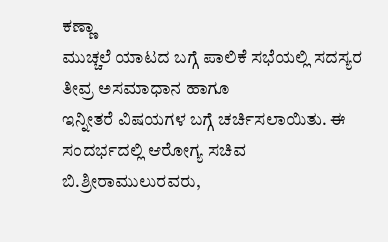ಕಣ್ಣಾ
ಮುಚ್ಚಲೆ ಯಾಟದ ಬಗ್ಗೆ ಪಾಲಿಕೆ ಸಭೆಯಲ್ಲಿ ಸದಸ್ಯರ ತೀವ್ರ ಅಸಮಾಧಾನ ಹಾಗೂ
ಇನ್ನೀತರೆ ವಿಷಯಗಳ ಬಗ್ಗೆ ಚರ್ಚಿಸಲಾಯಿತು. ಈ ಸಂದರ್ಭದಲ್ಲಿ ಆರೋಗ್ಯ ಸಚಿವ
ಬಿ.ಶ್ರೀರಾಮುಲುರವರು,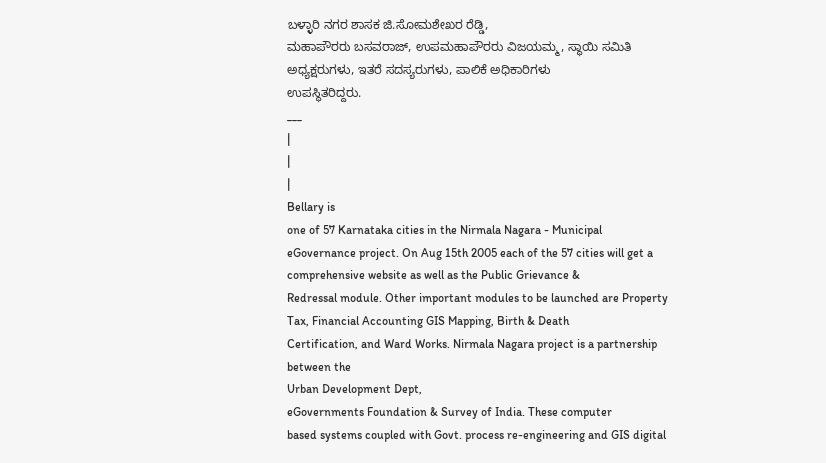ಬಳ್ಳಾರಿ ನಗರ ಶಾಸಕ ಜಿ.ಸೋಮಶೇಖರ ರೆಡ್ಡಿ,
ಮಹಾಪೌರರು ಬಸವರಾಜ್, ಉಪಮಹಾಪೌರರು ವಿಜಯಮ್ಮ, ಸ್ಥಾಯಿ ಸಮಿತಿ
ಅಧ್ಯಕ್ಷರುಗಳು, ಇತರೆ ಸದಸ್ಯರುಗಳು, ಪಾಲಿಕೆ ಅಧಿಕಾರಿಗಳು
ಉಪಸ್ಥಿತರಿದ್ದರು.
___
|
|
|
Bellary is
one of 57 Karnataka cities in the Nirmala Nagara - Municipal
eGovernance project. On Aug 15th 2005 each of the 57 cities will get a
comprehensive website as well as the Public Grievance &
Redressal module. Other important modules to be launched are Property
Tax, Financial Accounting GIS Mapping, Birth & Death
Certification, and Ward Works. Nirmala Nagara project is a partnership
between the
Urban Development Dept,
eGovernments Foundation & Survey of India. These computer
based systems coupled with Govt. process re-engineering and GIS digital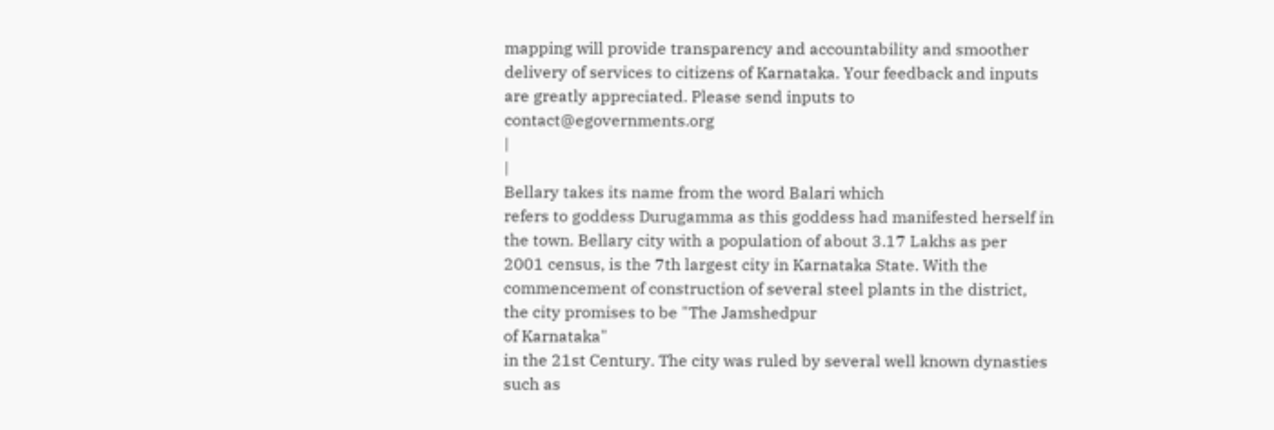mapping will provide transparency and accountability and smoother
delivery of services to citizens of Karnataka. Your feedback and inputs
are greatly appreciated. Please send inputs to
contact@egovernments.org
|
|
Bellary takes its name from the word Balari which
refers to goddess Durugamma as this goddess had manifested herself in
the town. Bellary city with a population of about 3.17 Lakhs as per
2001 census, is the 7th largest city in Karnataka State. With the
commencement of construction of several steel plants in the district,
the city promises to be "The Jamshedpur
of Karnataka"
in the 21st Century. The city was ruled by several well known dynasties
such as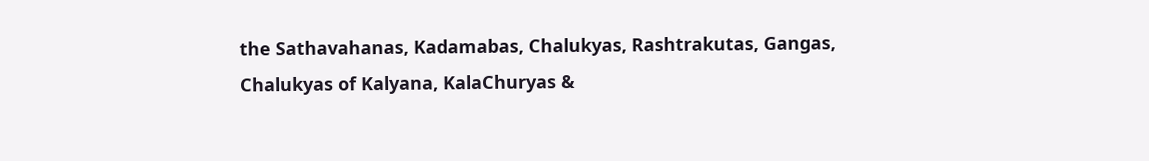the Sathavahanas, Kadamabas, Chalukyas, Rashtrakutas, Gangas,
Chalukyas of Kalyana, KalaChuryas &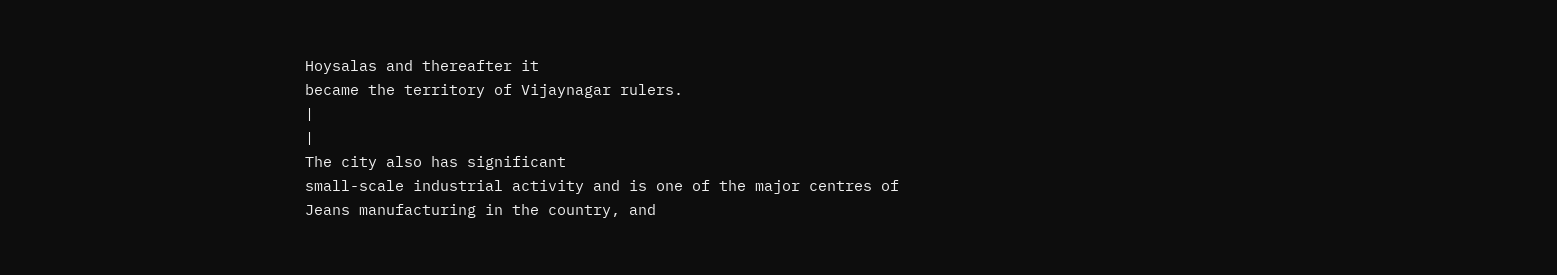Hoysalas and thereafter it
became the territory of Vijaynagar rulers.
|
|
The city also has significant
small-scale industrial activity and is one of the major centres of
Jeans manufacturing in the country, and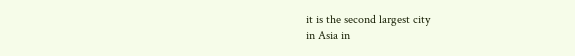it is the second largest city
in Asia in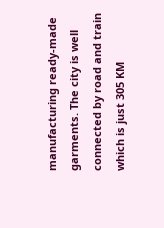manufacturing ready-made garments. The city is well
connected by road and train which is just 305 KM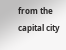from the capital city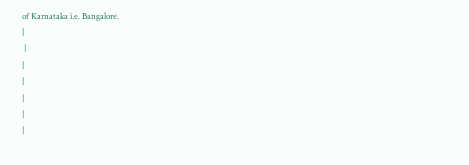of Karnataka i.e. Bangalore.
|
 |
|
|
|
|
|